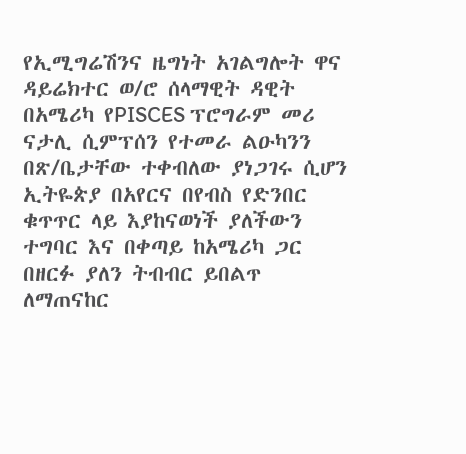የኢሚግሬሽንና ዜግነት አገልግሎት ዋና ዳይሬክተር ወ/ሮ ሰላማዊት ዳዊት በአሜሪካ የPISCES ፕሮግራም መሪ ናታሊ ሲምፕሰን የተመራ ልዑካንን በጽ/ቤታቸው ተቀብለው ያነጋገሩ ሲሆን ኢትዬጵያ በአየርና በየብስ የድንበር ቁጥጥር ላይ እያከናወነች ያለችውን ተግባር እና በቀጣይ ከአሜሪካ ጋር በዘርፉ ያለን ትብብር ይበልጥ ለማጠናከር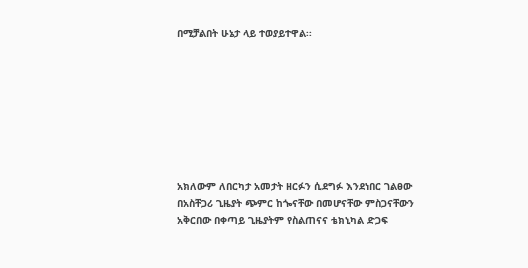በሚቻልበት ሁኔታ ላይ ተወያይተዋል፡፡








አክለውም ለበርካታ አመታት ዘርፉን ሲደግፉ እንደነበር ገልፀው በአስቸጋሪ ጊዜያት ጭምር ከጐናቸው በመሆናቸው ምስጋናቸውን አቅርበው በቀጣይ ጊዜያትም የስልጠናና ቴክኒካል ድጋፍ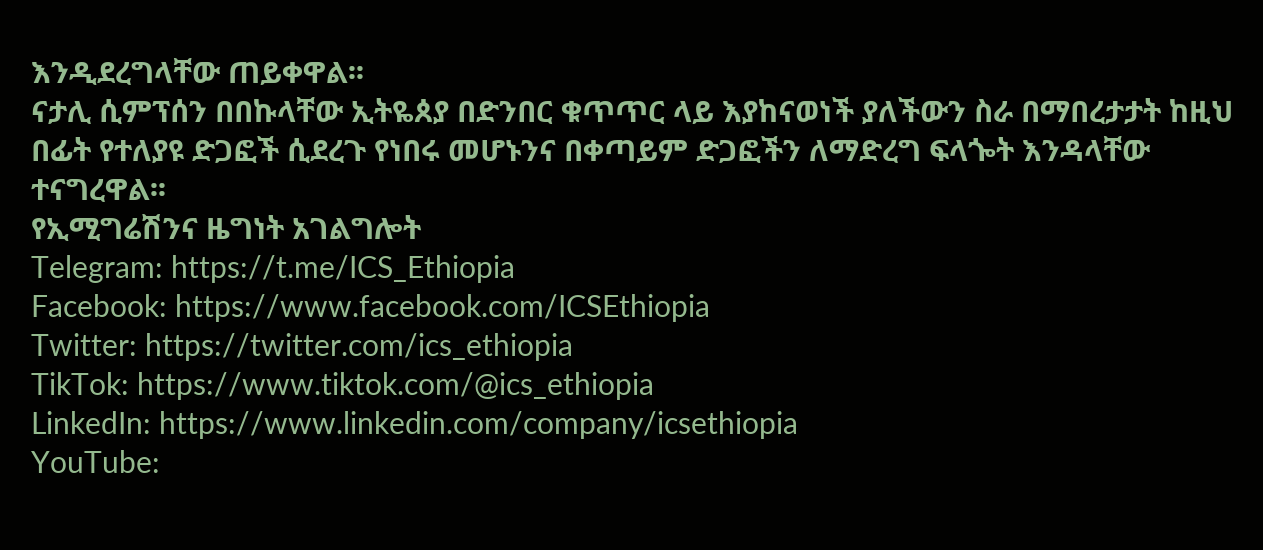እንዲደረግላቸው ጠይቀዋል፡፡
ናታሊ ሲምፕሰን በበኩላቸው ኢትዬጰያ በድንበር ቁጥጥር ላይ እያከናወነች ያለችውን ስራ በማበረታታት ከዚህ በፊት የተለያዩ ድጋፎች ሲደረጉ የነበሩ መሆኑንና በቀጣይም ድጋፎችን ለማድረግ ፍላጐት እንዳላቸው ተናግረዋል፡፡
የኢሚግሬሽንና ዜግነት አገልግሎት
Telegram: https://t.me/ICS_Ethiopia
Facebook: https://www.facebook.com/ICSEthiopia
Twitter: https://twitter.com/ics_ethiopia
TikTok: https://www.tiktok.com/@ics_ethiopia
LinkedIn: https://www.linkedin.com/company/icsethiopia
YouTube: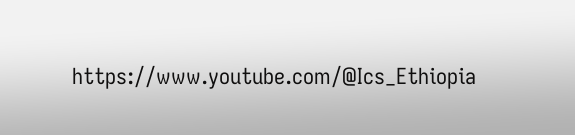https://www.youtube.com/@Ics_Ethiopia